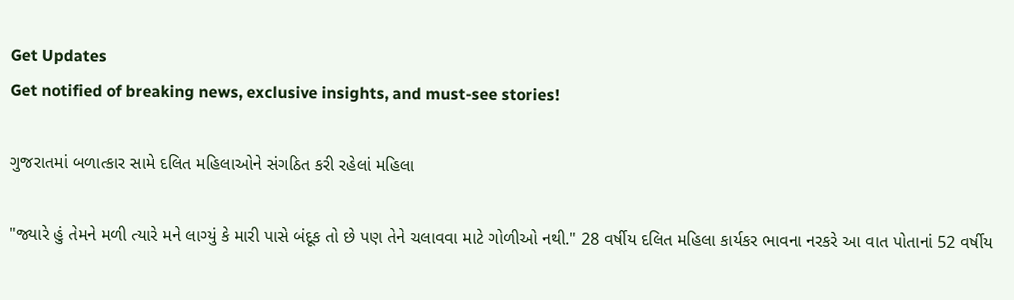Get Updates
Get notified of breaking news, exclusive insights, and must-see stories!

ગુજરાતમાં બળાત્કાર સામે દલિત મહિલાઓને સંગઠિત કરી રહેલાં મહિલા

"જ્યારે હું તેમને મળી ત્યારે મને લાગ્યું કે મારી પાસે બંદૂક તો છે પણ તેને ચલાવવા માટે ગોળીઓ નથી." 28 વર્ષીય દલિત મહિલા કાર્યકર ભાવના નરકરે આ વાત પોતાનાં 52 વર્ષીય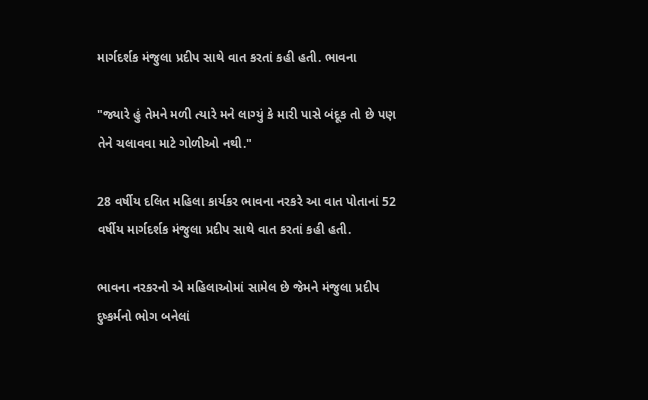માર્ગદર્શક મંજુલા પ્રદીપ સાથે વાત કરતાં કહી હતી. ભાવના

"જ્યારે હું તેમને મળી ત્યારે મને લાગ્યું કે મારી પાસે બંદૂક તો છે પણ તેને ચલાવવા માટે ગોળીઓ નથી."

28 વર્ષીય દલિત મહિલા કાર્યકર ભાવના નરકરે આ વાત પોતાનાં 52 વર્ષીય માર્ગદર્શક મંજુલા પ્રદીપ સાથે વાત કરતાં કહી હતી.

ભાવના નરકરનો એ મહિલાઓમાં સામેલ છે જેમને મંજુલા પ્રદીપ દુષ્કર્મનો ભોગ બનેલાં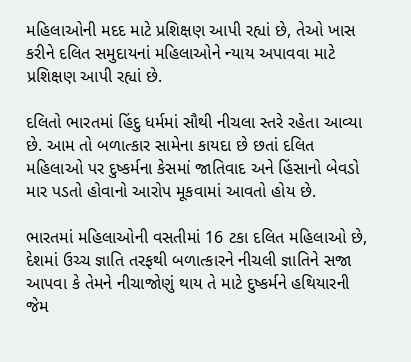મહિલાઓની મદદ માટે પ્રશિક્ષણ આપી રહ્યાં છે, તેઓ ખાસ કરીને દલિત સમુદાયનાં મહિલાઓને ન્યાય અપાવવા માટે પ્રશિક્ષણ આપી રહ્યાં છે.

દલિતો ભારતમાં હિંદુ ધર્મમાં સૌથી નીચલા સ્તરે રહેતા આવ્યા છે. આમ તો બળાત્કાર સામેના કાયદા છે છતાં દલિત મહિલાઓ પર દુષ્કર્મના કેસમાં જાતિવાદ અને હિંસાનો બેવડો માર પડતો હોવાનો આરોપ મૂકવામાં આવતો હોય છે.

ભારતમાં મહિલાઓની વસતીમાં 16 ટકા દલિત મહિલાઓ છે, દેશમાં ઉચ્ચ જ્ઞાતિ તરફથી બળાત્કારને નીચલી જ્ઞાતિને સજા આપવા કે તેમને નીચાજોણું થાય તે માટે દુષ્કર્મને હથિયારની જેમ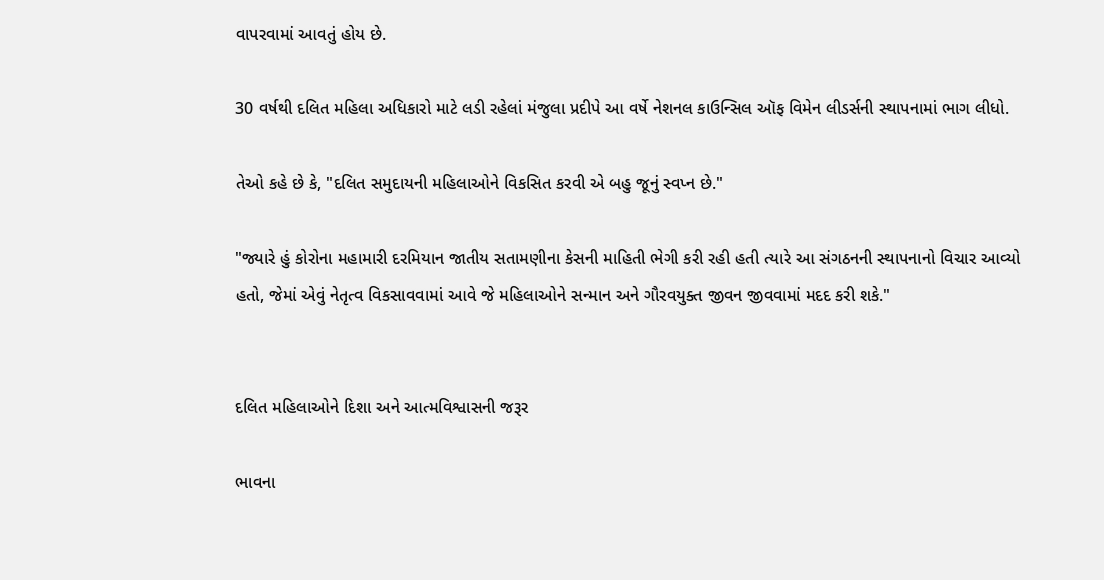વાપરવામાં આવતું હોય છે.

30 વર્ષથી દલિત મહિલા અધિકારો માટે લડી રહેલાં મંજુલા પ્રદીપે આ વર્ષે નેશનલ કાઉન્સિલ ઑફ વિમેન લીડર્સની સ્થાપનામાં ભાગ લીધો.

તેઓ કહે છે કે, "દલિત સમુદાયની મહિલાઓને વિકસિત કરવી એ બહુ જૂનું સ્વપ્ન છે."

"જ્યારે હું કોરોના મહામારી દરમિયાન જાતીય સતામણીના કેસની માહિતી ભેગી કરી રહી હતી ત્યારે આ સંગઠનની સ્થાપનાનો વિચાર આવ્યો હતો, જેમાં એવું નેતૃત્વ વિકસાવવામાં આવે જે મહિલાઓને સન્માન અને ગૌરવયુક્ત જીવન જીવવામાં મદદ કરી શકે."


દલિત મહિલાઓને દિશા અને આત્મવિશ્વાસની જરૂર

ભાવના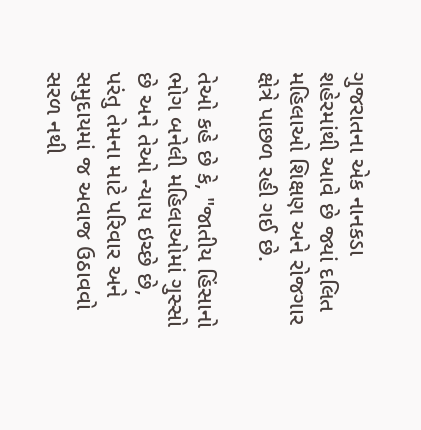ગુજરાતના એક નાનકડા શહેરમાંથી આવે છે જ્યાં દલિત મહિલાઓ શિક્ષણ અને રોજગાર ક્ષેત્રે પાછળ રહી ગઈ છે.

તેઓ કહે છે કે, "જાતીય હિંસાનો ભોગ બનેલી મહિલાઓમાં ગુસ્સો છે અને તેઓ ન્યાય ઇચ્છે છે, પરંતુ તેમના માટે પરિવાર અને સમુદાયમાં જ અવાજ ઉઠાવવો સરળ નથી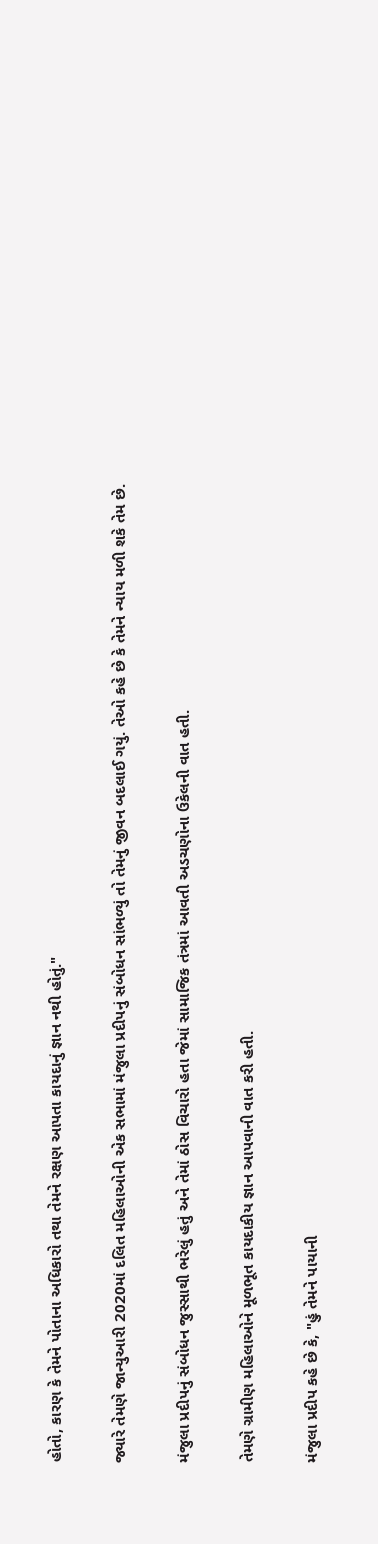હોતો, કારણ કે તેમને પોતાના અધિકારો તથા તેમને રક્ષણ આપતા કાયદાનું જ્ઞાન નથી હોતું."

જ્યારે તેમણે જાન્યુઆરી 2020માં દલિત મહિલાઓની એક સભામાં મંજુલા પ્રદીપનું સંબોધન સાંભળ્યું તો તેમનું જીવન બદલાઈ ગયું. તેઓ કહે છે કે તેમને ન્યાય મળી શકે તેમ છે.

મંજુલા પ્રદીપનું સંબોધન જુસ્સાથી ભરેલું હતું અને તેમાં ઠોસ વિચારો હતા જેમાં સામાજિક તંત્રમાં આવતી અડચણોના ઉકેલની વાત હતી.

તેમણે ગ્રામીણ મહિલાઓને મૂળભૂત કાયદાકીય જ્ઞાન આપવાની વાત કરી હતી.

મંજુલા પ્રદીપ કહે છે કે, "હું તેમને પાયાની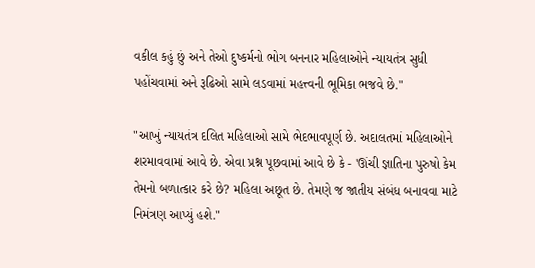વકીલ કહું છું અને તેઓ દુષ્કર્મનો ભોગ બનનાર મહિલાઓને ન્યાયતંત્ર સુધી પહોંચવામાં અને રૂઢિઓ સામે લડવામાં મહત્ત્વની ભૂમિકા ભજવે છે."

"આખું ન્યાયતંત્ર દલિત મહિલાઓ સામે ભેદભાવપૂર્ણ છે. અદાલતમાં મહિલાઓને શરમાવવામાં આવે છે. એવા પ્રશ્ન પૂછવામાં આવે છે કે - 'ઊંચી જ્ઞાતિના પુરુષો કેમ તેમનો બળાત્કાર કરે છે? મહિલા અછૂત છે. તેમણે જ જાતીય સંબંધ બનાવવા માટે નિમંત્રણ આપ્યું હશે."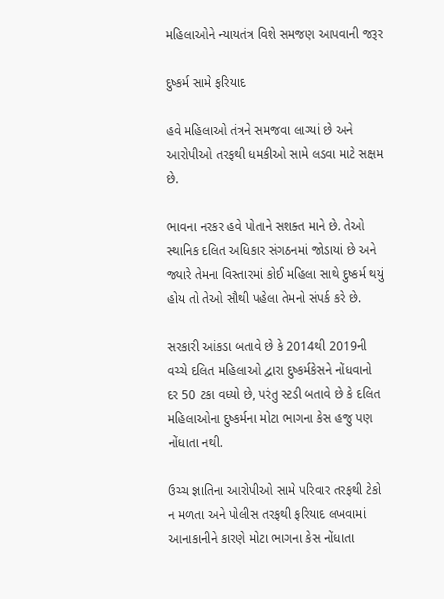મહિલાઓને ન્યાયતંત્ર વિશે સમજણ આપવાની જરૂર

દુષ્કર્મ સામે ફરિયાદ

હવે મહિલાઓ તંત્રને સમજવા લાગ્યાં છે અને આરોપીઓ તરફથી ધમકીઓ સામે લડવા માટે સક્ષમ છે.

ભાવના નરકર હવે પોતાને સશક્ત માને છે. તેઓ સ્થાનિક દલિત અધિકાર સંગઠનમાં જોડાયાં છે અને જ્યારે તેમના વિસ્તારમાં કોઈ મહિલા સાથે દુષ્કર્મ થયું હોય તો તેઓ સૌથી પહેલા તેમનો સંપર્ક કરે છે.

સરકારી આંકડા બતાવે છે કે 2014થી 2019ની વચ્ચે દલિત મહિલાઓ દ્વારા દુષ્કર્મકેસને નોંધવાનો દર 50 ટકા વધ્યો છે, પરંતુ સ્ટડી બતાવે છે કે દલિત મહિલાઓના દુષ્કર્મના મોટા ભાગના કેસ હજુ પણ નોંધાતા નથી.

ઉચ્ચ જ્ઞાતિના આરોપીઓ સામે પરિવાર તરફથી ટેકો ન મળતા અને પોલીસ તરફથી ફરિયાદ લખવામાં આનાકાનીને કારણે મોટા ભાગના કેસ નોંધાતા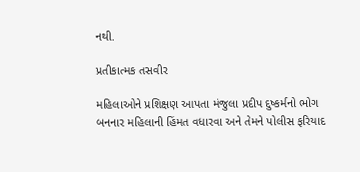નથી.

પ્રતીકાત્મક તસવીર

મહિલાઓને પ્રશિક્ષણ આપતા મંજુલા પ્રદીપ દુષ્કર્મનો ભોગ બનનાર મહિલાની હિંમત વધારવા અને તેમને પોલીસ ફરિયાદ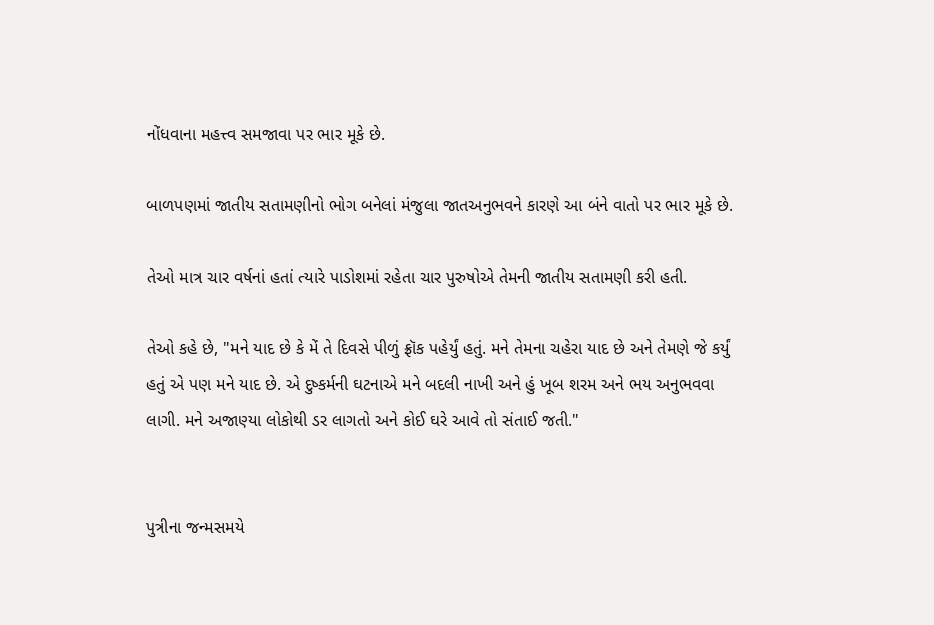નોંધવાના મહત્ત્વ સમજાવા પર ભાર મૂકે છે.

બાળપણમાં જાતીય સતામણીનો ભોગ બનેલાં મંજુલા જાતઅનુભવને કારણે આ બંને વાતો પર ભાર મૂકે છે.

તેઓ માત્ર ચાર વર્ષનાં હતાં ત્યારે પાડોશમાં રહેતા ચાર પુરુષોએ તેમની જાતીય સતામણી કરી હતી.

તેઓ કહે છે, "મને યાદ છે કે મેં તે દિવસે પીળું ફ્રૉક પહેર્યું હતું. મને તેમના ચહેરા યાદ છે અને તેમણે જે કર્યું હતું એ પણ મને યાદ છે. એ દુષ્કર્મની ઘટનાએ મને બદલી નાખી અને હું ખૂબ શરમ અને ભય અનુભવવા લાગી. મને અજાણ્યા લોકોથી ડર લાગતો અને કોઈ ઘરે આવે તો સંતાઈ જતી."


પુત્રીના જન્મસમયે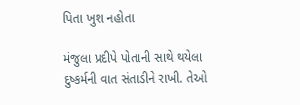પિતા ખુશ નહોતા

મંજુલા પ્રદીપે પોતાની સાથે થયેલા દુષ્કર્મની વાત સંતાડીને રાખી. તેઓ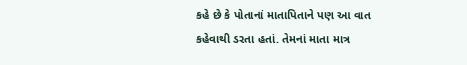કહે છે કે પોતાનાં માતાપિતાને પણ આ વાત કહેવાથી ડરતા હતાં. તેમનાં માતા માત્ર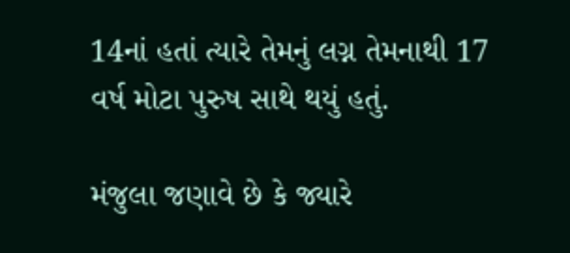14નાં હતાં ત્યારે તેમનું લગ્ન તેમનાથી 17 વર્ષ મોટા પુરુષ સાથે થયું હતું.

મંજુલા જણાવે છે કે જ્યારે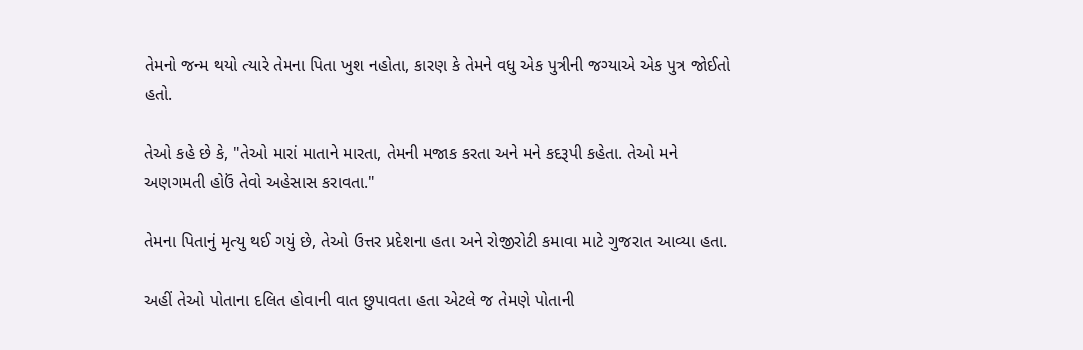તેમનો જન્મ થયો ત્યારે તેમના પિતા ખુશ નહોતા, કારણ કે તેમને વધુ એક પુત્રીની જગ્યાએ એક પુત્ર જોઈતો હતો.

તેઓ કહે છે કે, "તેઓ મારાં માતાને મારતા, તેમની મજાક કરતા અને મને કદરૂપી કહેતા. તેઓ મને અણગમતી હોઉં તેવો અહેસાસ કરાવતા."

તેમના પિતાનું મૃત્યુ થઈ ગયું છે, તેઓ ઉત્તર પ્રદેશના હતા અને રોજીરોટી કમાવા માટે ગુજરાત આવ્યા હતા.

અહીં તેઓ પોતાના દલિત હોવાની વાત છુપાવતા હતા એટલે જ તેમણે પોતાની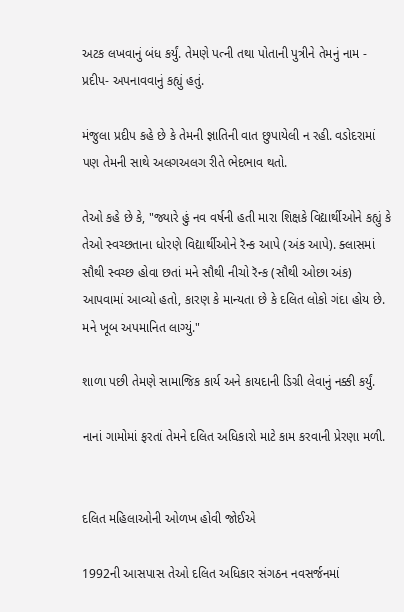અટક લખવાનું બંધ કર્યું. તેમણે પત્ની તથા પોતાની પુત્રીને તેમનું નામ - પ્રદીપ- અપનાવવાનું કહ્યું હતું.

મંજુલા પ્રદીપ કહે છે કે તેમની જ્ઞાતિની વાત છુપાયેલી ન રહી. વડોદરામાં પણ તેમની સાથે અલગઅલગ રીતે ભેદભાવ થતો.

તેઓ કહે છે કે, "જ્યારે હું નવ વર્ષની હતી મારા શિક્ષકે વિદ્યાર્થીઓને કહ્યું કે તેઓ સ્વચ્છતાના ધોરણે વિદ્યાર્થીઓને રૅન્ક આપે (અંક આપે). ક્લાસમાં સૌથી સ્વચ્છ હોવા છતાં મને સૌથી નીચો રૅન્ક (સૌથી ઓછા અંક) આપવામાં આવ્યો હતો, કારણ કે માન્યતા છે કે દલિત લોકો ગંદા હોય છે. મને ખૂબ અપમાનિત લાગ્યું."

શાળા પછી તેમણે સામાજિક કાર્ય અને કાયદાની ડિગ્રી લેવાનું નક્કી કર્યું.

નાનાં ગામોમાં ફરતાં તેમને દલિત અધિકારો માટે કામ કરવાની પ્રેરણા મળી.


દલિત મહિલાઓની ઓળખ હોવી જોઈએ

1992ની આસપાસ તેઓ દલિત અધિકાર સંગઠન નવસર્જનમાં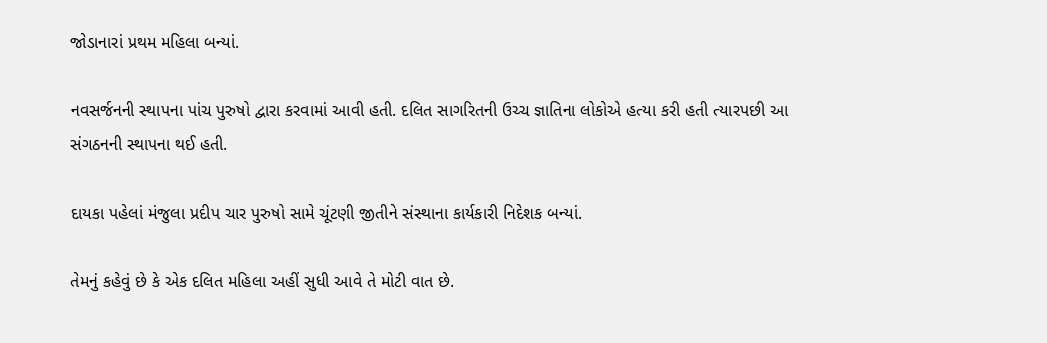જોડાનારાં પ્રથમ મહિલા બન્યાં.

નવસર્જનની સ્થાપના પાંચ પુરુષો દ્વારા કરવામાં આવી હતી. દલિત સાગરિતની ઉચ્ચ જ્ઞાતિના લોકોએ હત્યા કરી હતી ત્યારપછી આ સંગઠનની સ્થાપના થઈ હતી.

દાયકા પહેલાં મંજુલા પ્રદીપ ચાર પુરુષો સામે ચૂંટણી જીતીને સંસ્થાના કાર્યકારી નિદેશક બન્યાં.

તેમનું કહેવું છે કે એક દલિત મહિલા અહીં સુધી આવે તે મોટી વાત છે.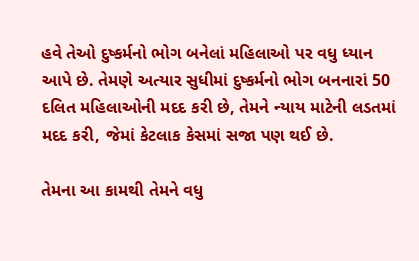હવે તેઓ દુષ્કર્મનો ભોગ બનેલાં મહિલાઓ પર વધુ ધ્યાન આપે છે. તેમણે અત્યાર સુધીમાં દુષ્કર્મનો ભોગ બનનારાં 50 દલિત મહિલાઓની મદદ કરી છે, તેમને ન્યાય માટેની લડતમાં મદદ કરી, જેમાં કેટલાક કેસમાં સજા પણ થઈ છે.

તેમના આ કામથી તેમને વધુ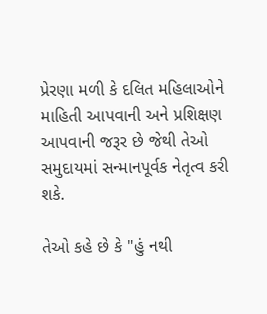પ્રેરણા મળી કે દલિત મહિલાઓને માહિતી આપવાની અને પ્રશિક્ષણ આપવાની જરૂર છે જેથી તેઓ સમુદાયમાં સન્માનપૂર્વક નેતૃત્વ કરી શકે.

તેઓ કહે છે કે "હું નથી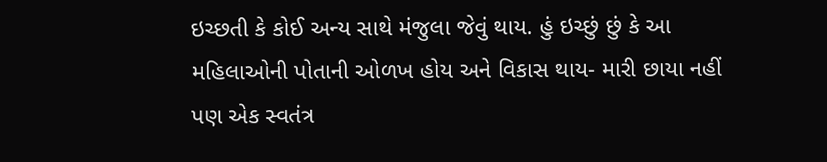ઇચ્છતી કે કોઈ અન્ય સાથે મંજુલા જેવું થાય. હું ઇચ્છું છું કે આ મહિલાઓની પોતાની ઓળખ હોય અને વિકાસ થાય- મારી છાયા નહીં પણ એક સ્વતંત્ર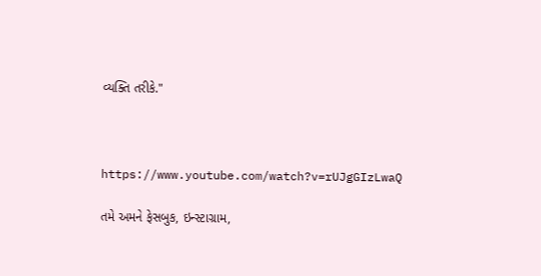વ્યક્તિ તરીકે."



https://www.youtube.com/watch?v=rUJgGIzLwaQ

તમે અમને ફેસબુક, ઇન્સ્ટાગ્રામ,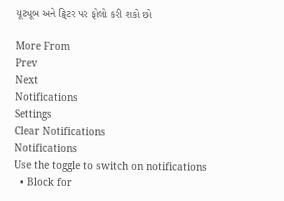યૂટ્યૂબ અને ટ્વિટર પર ફોલો કરી શકો છો

More From
Prev
Next
Notifications
Settings
Clear Notifications
Notifications
Use the toggle to switch on notifications
  • Block for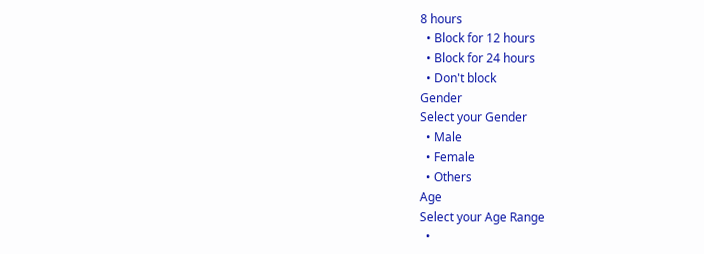8 hours
  • Block for 12 hours
  • Block for 24 hours
  • Don't block
Gender
Select your Gender
  • Male
  • Female
  • Others
Age
Select your Age Range
  •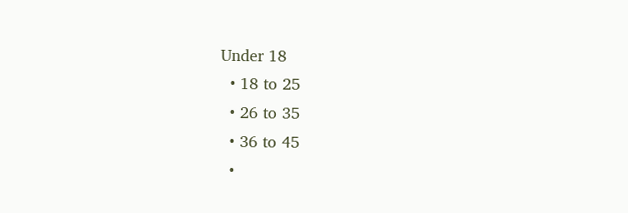Under 18
  • 18 to 25
  • 26 to 35
  • 36 to 45
  •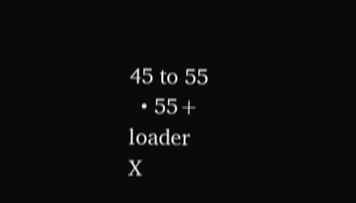45 to 55
  • 55+
loader
X